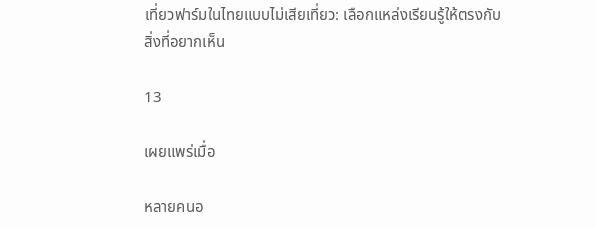เที่ยวฟาร์มในไทยแบบไม่เสียเที่ยว: เลือกแหล่งเรียนรู้ให้ตรงกับสิ่งที่อยากเห็น

13

เผยแพร่เมื่อ

หลายคนอ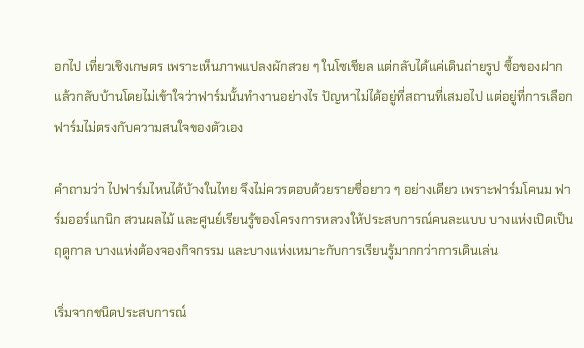อกไป เที่ยวเชิงเกษตร เพราะเห็นภาพแปลงผักสวย ๆ ในโซเชียล แต่กลับได้แค่เดินถ่ายรูป ซื้อของฝาก แล้วกลับบ้านโดยไม่เข้าใจว่าฟาร์มนั้นทำงานอย่างไร ปัญหาไม่ได้อยู่ที่สถานที่เสมอไป แต่อยู่ที่การเลือกฟาร์มไม่ตรงกับความสนใจของตัวเอง

คำถามว่า ไปฟาร์มไหนได้บ้างในไทย จึงไม่ควรตอบด้วยรายชื่อยาว ๆ อย่างเดียว เพราะฟาร์มโคนม ฟาร์มออร์แกนิก สวนผลไม้ และศูนย์เรียนรู้ของโครงการหลวงให้ประสบการณ์คนละแบบ บางแห่งเปิดเป็นฤดูกาล บางแห่งต้องจองกิจกรรม และบางแห่งเหมาะกับการเรียนรู้มากกว่าการเดินเล่น

เริ่มจากชนิดประสบการณ์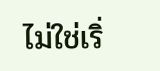ไม่ใช่เริ่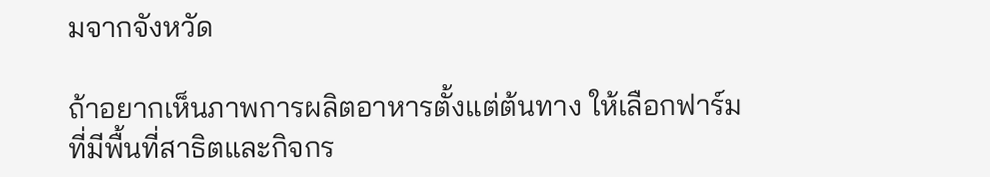มจากจังหวัด

ถ้าอยากเห็นภาพการผลิตอาหารตั้งแต่ต้นทาง ให้เลือกฟาร์มที่มีพื้นที่สาธิตและกิจกร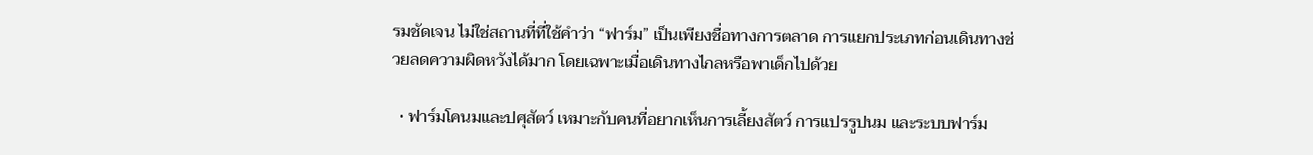รมชัดเจน ไม่ใช่สถานที่ที่ใช้คำว่า “ฟาร์ม” เป็นเพียงชื่อทางการตลาด การแยกประเภทก่อนเดินทางช่วยลดความผิดหวังได้มาก โดยเฉพาะเมื่อเดินทางไกลหรือพาเด็กไปด้วย

  • ฟาร์มโคนมและปศุสัตว์ เหมาะกับคนที่อยากเห็นการเลี้ยงสัตว์ การแปรรูปนม และระบบฟาร์ม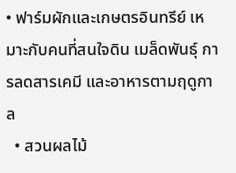• ฟาร์มผักและเกษตรอินทรีย์ เหมาะกับคนที่สนใจดิน เมล็ดพันธุ์ การลดสารเคมี และอาหารตามฤดูกาล
  • สวนผลไม้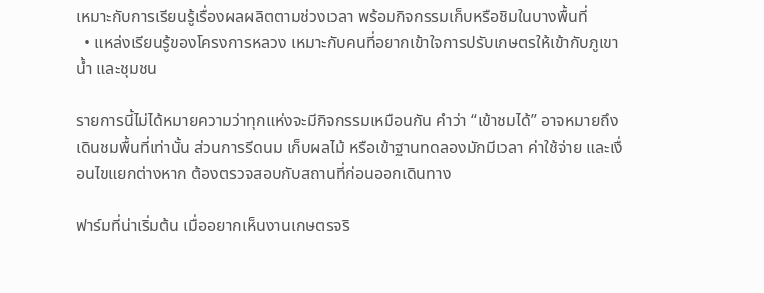เหมาะกับการเรียนรู้เรื่องผลผลิตตามช่วงเวลา พร้อมกิจกรรมเก็บหรือชิมในบางพื้นที่
  • แหล่งเรียนรู้ของโครงการหลวง เหมาะกับคนที่อยากเข้าใจการปรับเกษตรให้เข้ากับภูเขา น้ำ และชุมชน

รายการนี้ไม่ได้หมายความว่าทุกแห่งจะมีกิจกรรมเหมือนกัน คำว่า “เข้าชมได้” อาจหมายถึงเดินชมพื้นที่เท่านั้น ส่วนการรีดนม เก็บผลไม้ หรือเข้าฐานทดลองมักมีเวลา ค่าใช้จ่าย และเงื่อนไขแยกต่างหาก ต้องตรวจสอบกับสถานที่ก่อนออกเดินทาง

ฟาร์มที่น่าเริ่มต้น เมื่ออยากเห็นงานเกษตรจริ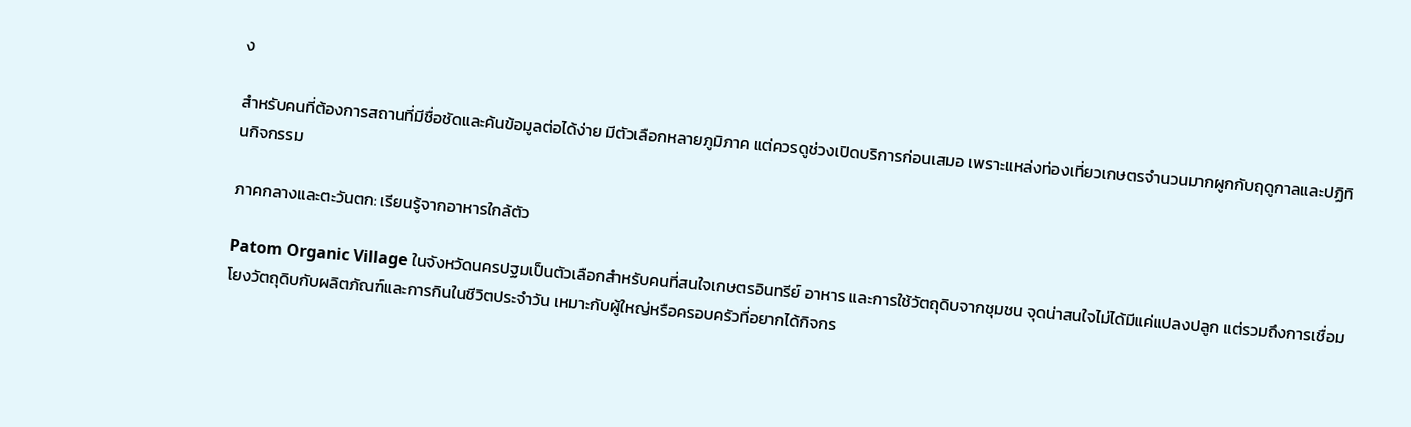ง

สำหรับคนที่ต้องการสถานที่มีชื่อชัดและค้นข้อมูลต่อได้ง่าย มีตัวเลือกหลายภูมิภาค แต่ควรดูช่วงเปิดบริการก่อนเสมอ เพราะแหล่งท่องเที่ยวเกษตรจำนวนมากผูกกับฤดูกาลและปฏิทินกิจกรรม

ภาคกลางและตะวันตก: เรียนรู้จากอาหารใกล้ตัว

Patom Organic Village ในจังหวัดนครปฐมเป็นตัวเลือกสำหรับคนที่สนใจเกษตรอินทรีย์ อาหาร และการใช้วัตถุดิบจากชุมชน จุดน่าสนใจไม่ได้มีแค่แปลงปลูก แต่รวมถึงการเชื่อมโยงวัตถุดิบกับผลิตภัณฑ์และการกินในชีวิตประจำวัน เหมาะกับผู้ใหญ่หรือครอบครัวที่อยากได้กิจกร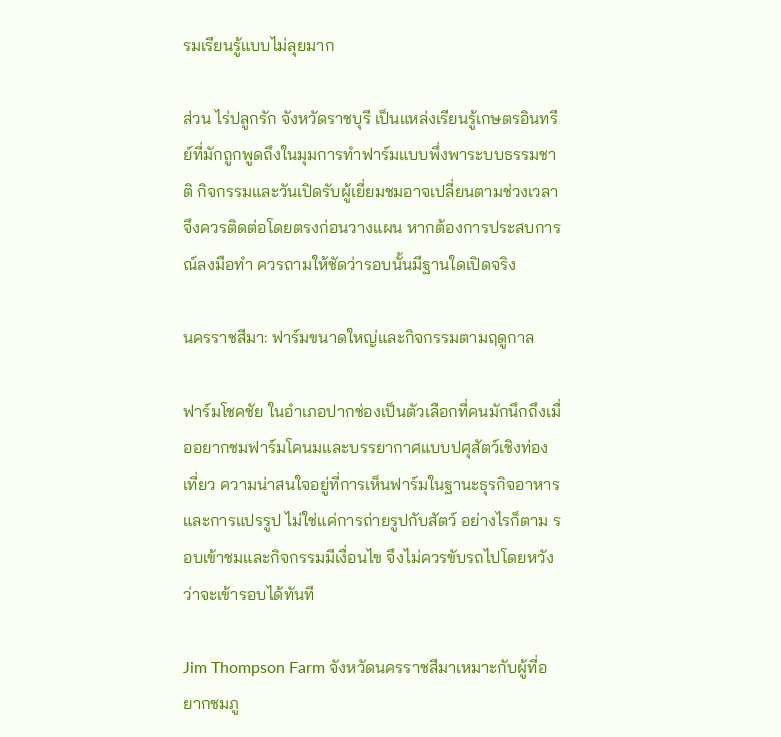รมเรียนรู้แบบไม่ลุยมาก

ส่วน ไร่ปลูกรัก จังหวัดราชบุรี เป็นแหล่งเรียนรู้เกษตรอินทรีย์ที่มักถูกพูดถึงในมุมการทำฟาร์มแบบพึ่งพาระบบธรรมชาติ กิจกรรมและวันเปิดรับผู้เยี่ยมชมอาจเปลี่ยนตามช่วงเวลา จึงควรติดต่อโดยตรงก่อนวางแผน หากต้องการประสบการณ์ลงมือทำ ควรถามให้ชัดว่ารอบนั้นมีฐานใดเปิดจริง

นครราชสีมา: ฟาร์มขนาดใหญ่และกิจกรรมตามฤดูกาล

ฟาร์มโชคชัย ในอำเภอปากช่องเป็นตัวเลือกที่คนมักนึกถึงเมื่ออยากชมฟาร์มโคนมและบรรยากาศแบบปศุสัตว์เชิงท่องเที่ยว ความน่าสนใจอยู่ที่การเห็นฟาร์มในฐานะธุรกิจอาหารและการแปรรูป ไม่ใช่แค่การถ่ายรูปกับสัตว์ อย่างไรก็ตาม รอบเข้าชมและกิจกรรมมีเงื่อนไข จึงไม่ควรขับรถไปโดยหวังว่าจะเข้ารอบได้ทันที

Jim Thompson Farm จังหวัดนครราชสีมาเหมาะกับผู้ที่อยากชมภู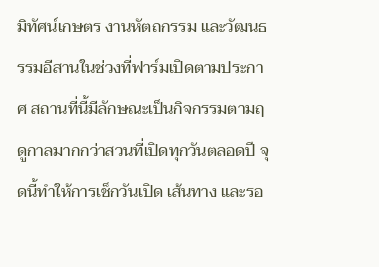มิทัศน์เกษตร งานหัตถกรรม และวัฒนธรรมอีสานในช่วงที่ฟาร์มเปิดตามประกาศ สถานที่นี้มีลักษณะเป็นกิจกรรมตามฤดูกาลมากกว่าสวนที่เปิดทุกวันตลอดปี จุดนี้ทำให้การเช็กวันเปิด เส้นทาง และรอ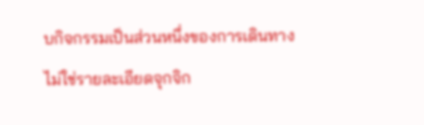บกิจกรรมเป็นส่วนหนึ่งของการเดินทาง ไม่ใช่รายละเอียดจุกจิก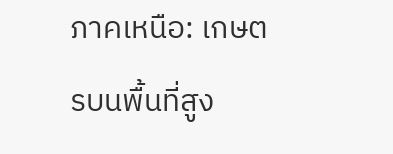ภาคเหนือ: เกษตรบนพื้นที่สูง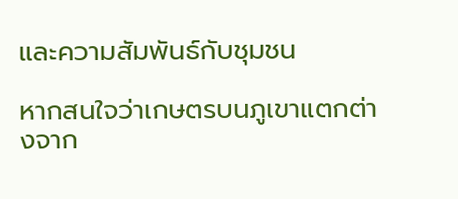และความสัมพันธ์กับชุมชน

หากสนใจว่าเกษตรบนภูเขาแตกต่างจาก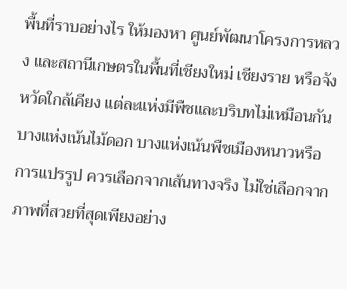พื้นที่ราบอย่างไร ให้มองหา ศูนย์พัฒนาโครงการหลวง และสถานีเกษตรในพื้นที่เชียงใหม่ เชียงราย หรือจังหวัดใกล้เคียง แต่ละแห่งมีพืชและบริบทไม่เหมือนกัน บางแห่งเน้นไม้ดอก บางแห่งเน้นพืชเมืองหนาวหรือการแปรรูป ควรเลือกจากเส้นทางจริง ไม่ใช่เลือกจากภาพที่สวยที่สุดเพียงอย่าง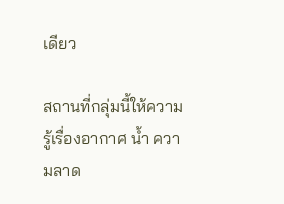เดียว

สถานที่กลุ่มนี้ให้ความรู้เรื่องอากาศ น้ำ ความลาด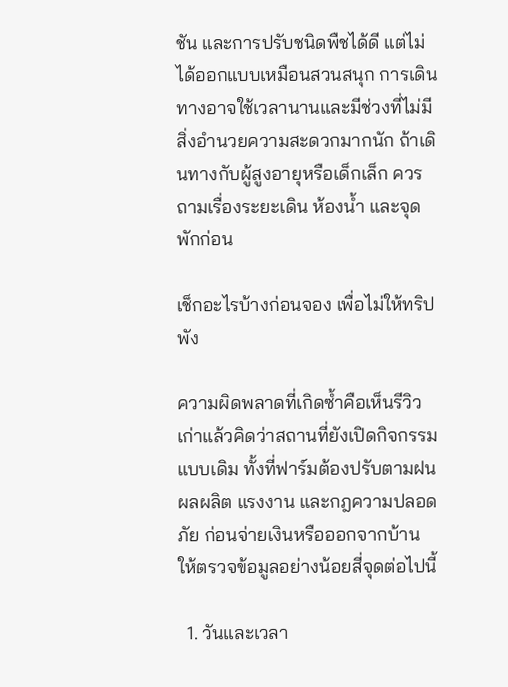ชัน และการปรับชนิดพืชได้ดี แต่ไม่ได้ออกแบบเหมือนสวนสนุก การเดินทางอาจใช้เวลานานและมีช่วงที่ไม่มีสิ่งอำนวยความสะดวกมากนัก ถ้าเดินทางกับผู้สูงอายุหรือเด็กเล็ก ควรถามเรื่องระยะเดิน ห้องน้ำ และจุดพักก่อน

เช็กอะไรบ้างก่อนจอง เพื่อไม่ให้ทริปพัง

ความผิดพลาดที่เกิดซ้ำคือเห็นรีวิวเก่าแล้วคิดว่าสถานที่ยังเปิดกิจกรรมแบบเดิม ทั้งที่ฟาร์มต้องปรับตามฝน ผลผลิต แรงงาน และกฎความปลอดภัย ก่อนจ่ายเงินหรือออกจากบ้าน ให้ตรวจข้อมูลอย่างน้อยสี่จุดต่อไปนี้

  1. วันและเวลา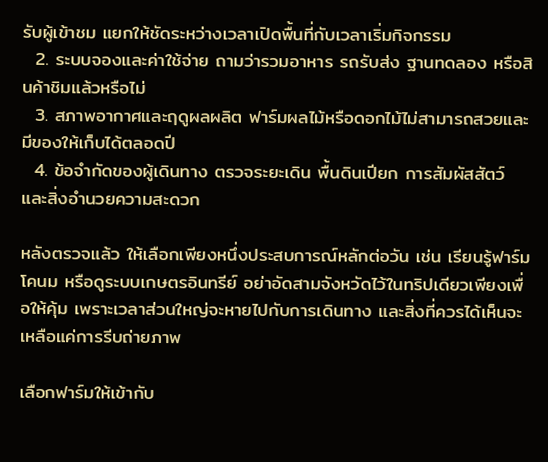รับผู้เข้าชม แยกให้ชัดระหว่างเวลาเปิดพื้นที่กับเวลาเริ่มกิจกรรม
  2. ระบบจองและค่าใช้จ่าย ถามว่ารวมอาหาร รถรับส่ง ฐานทดลอง หรือสินค้าชิมแล้วหรือไม่
  3. สภาพอากาศและฤดูผลผลิต ฟาร์มผลไม้หรือดอกไม้ไม่สามารถสวยและมีของให้เก็บได้ตลอดปี
  4. ข้อจำกัดของผู้เดินทาง ตรวจระยะเดิน พื้นดินเปียก การสัมผัสสัตว์ และสิ่งอำนวยความสะดวก

หลังตรวจแล้ว ให้เลือกเพียงหนึ่งประสบการณ์หลักต่อวัน เช่น เรียนรู้ฟาร์มโคนม หรือดูระบบเกษตรอินทรีย์ อย่าอัดสามจังหวัดไว้ในทริปเดียวเพียงเพื่อให้คุ้ม เพราะเวลาส่วนใหญ่จะหายไปกับการเดินทาง และสิ่งที่ควรได้เห็นจะเหลือแค่การรีบถ่ายภาพ

เลือกฟาร์มให้เข้ากับ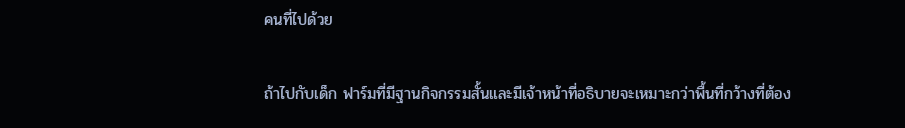คนที่ไปด้วย

ถ้าไปกับเด็ก ฟาร์มที่มีฐานกิจกรรมสั้นและมีเจ้าหน้าที่อธิบายจะเหมาะกว่าพื้นที่กว้างที่ต้อง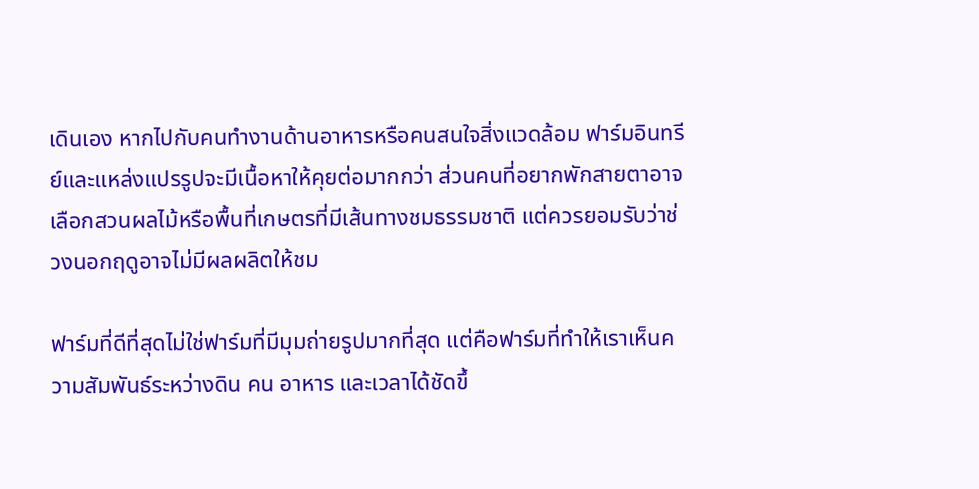เดินเอง หากไปกับคนทำงานด้านอาหารหรือคนสนใจสิ่งแวดล้อม ฟาร์มอินทรีย์และแหล่งแปรรูปจะมีเนื้อหาให้คุยต่อมากกว่า ส่วนคนที่อยากพักสายตาอาจเลือกสวนผลไม้หรือพื้นที่เกษตรที่มีเส้นทางชมธรรมชาติ แต่ควรยอมรับว่าช่วงนอกฤดูอาจไม่มีผลผลิตให้ชม

ฟาร์มที่ดีที่สุดไม่ใช่ฟาร์มที่มีมุมถ่ายรูปมากที่สุด แต่คือฟาร์มที่ทำให้เราเห็นความสัมพันธ์ระหว่างดิน คน อาหาร และเวลาได้ชัดขึ้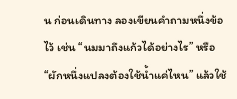น ก่อนเดินทาง ลองเขียนคำถามหนึ่งข้อไว้ เช่น “นมมาถึงแก้วได้อย่างไร” หรือ “ผักหนึ่งแปลงต้องใช้น้ำแค่ไหน” แล้วใช้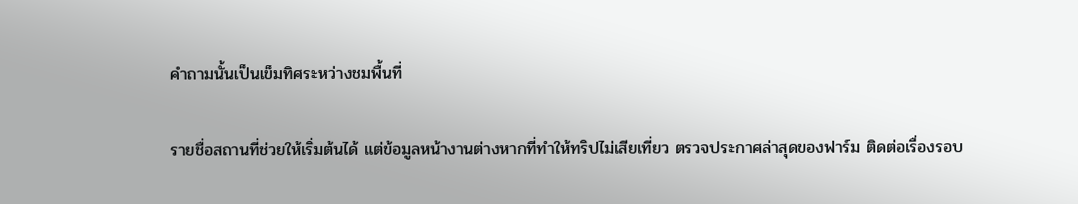คำถามนั้นเป็นเข็มทิศระหว่างชมพื้นที่

รายชื่อสถานที่ช่วยให้เริ่มต้นได้ แต่ข้อมูลหน้างานต่างหากที่ทำให้ทริปไม่เสียเที่ยว ตรวจประกาศล่าสุดของฟาร์ม ติดต่อเรื่องรอบ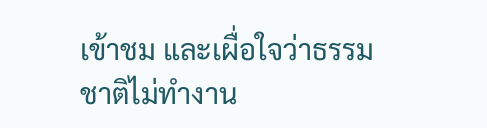เข้าชม และเผื่อใจว่าธรรมชาติไม่ทำงาน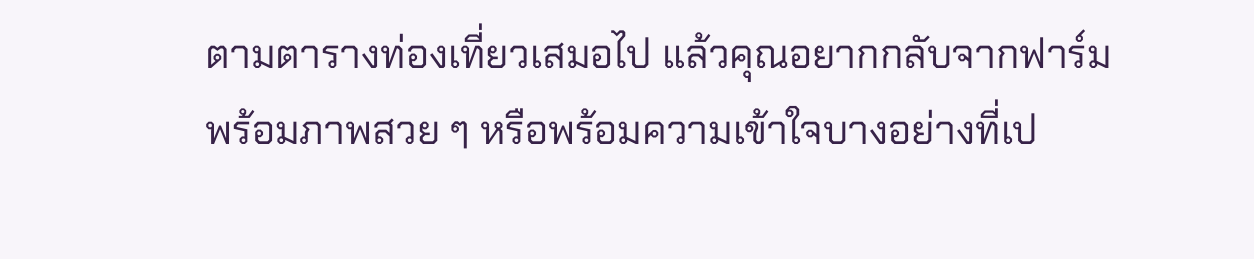ตามตารางท่องเที่ยวเสมอไป แล้วคุณอยากกลับจากฟาร์มพร้อมภาพสวย ๆ หรือพร้อมความเข้าใจบางอย่างที่เป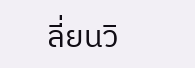ลี่ยนวิ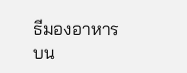ธีมองอาหารบน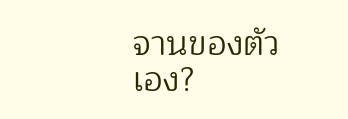จานของตัวเอง?